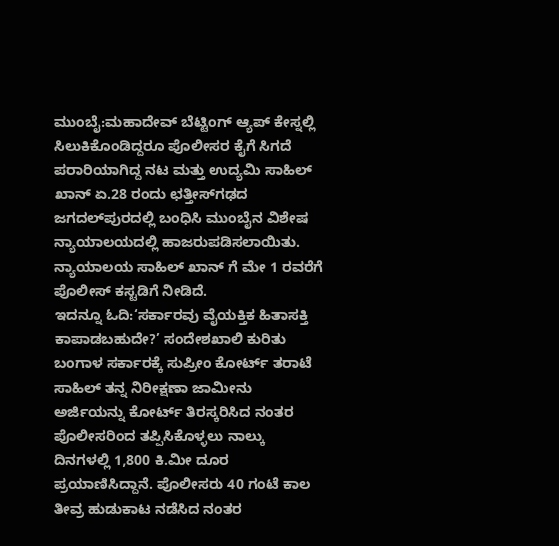ಮುಂಬೈ:ಮಹಾದೇವ್ ಬೆಟ್ಟಿಂಗ್ ಆ್ಯಪ್‌ ಕೇಸ್ನಲ್ಲಿ ಸಿಲುಕಿಕೊಂಡಿದ್ದರೂ ಪೊಲೀಸರ ಕೈಗೆ ಸಿಗದೆ ಪರಾರಿಯಾಗಿದ್ದ ನಟ ಮತ್ತು ಉದ್ಯಮಿ ಸಾಹಿಲ್ ಖಾನ್ ಏ.28 ರಂದು ಛತ್ತೀಸ್‌ಗಢದ ಜಗದಲ್‌ಪುರದಲ್ಲಿ ಬಂಧಿಸಿ ಮುಂಬೈನ ವಿಶೇಷ ನ್ಯಾಯಾಲಯದಲ್ಲಿ ಹಾಜರುಪಡಿಸಲಾಯಿತು. ನ್ಯಾಯಾಲಯ ಸಾಹಿಲ್ ಖಾನ್ ಗೆ ಮೇ 1 ರವರೆಗೆ ಪೊಲೀಸ್ ಕಸ್ಟಡಿಗೆ ನೀಡಿದೆ.
ಇದನ್ನೂ ಓದಿ:‘ಸರ್ಕಾರವು ವೈಯಕ್ತಿಕ ಹಿತಾಸಕ್ತಿ ಕಾಪಾಡಬಹುದೇ?’ ಸಂದೇಶಖಾಲಿ ಕುರಿತು ಬಂಗಾಳ ಸರ್ಕಾರಕ್ಕೆ ಸುಪ್ರೀಂ ಕೋರ್ಟ್ ತರಾಟೆ
ಸಾಹಿಲ್ ತನ್ನ ನಿರೀಕ್ಷಣಾ ಜಾಮೀನು ಅರ್ಜಿಯನ್ನು ಕೋರ್ಟ್ ತಿರಸ್ಕರಿಸಿದ ನಂತರ ಪೊಲೀಸರಿಂದ ತಪ್ಪಿಸಿಕೊಳ್ಳಲು ನಾಲ್ಕು ದಿನಗಳಲ್ಲಿ 1,800 ಕಿ.ಮೀ ದೂರ ಪ್ರಯಾಣಿಸಿದ್ದಾನೆ. ಪೊಲೀಸರು 40 ಗಂಟೆ ಕಾಲ ತೀವ್ರ ಹುಡುಕಾಟ ನಡೆಸಿದ ನಂತರ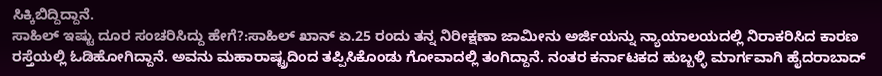ಸಿಕ್ಕಿಬಿದ್ದಿದ್ದಾನೆ.
ಸಾಹಿಲ್ ಇಷ್ಟು ದೂರ ಸಂಚರಿಸಿದ್ದು ಹೇಗೆ?:ಸಾಹಿಲ್ ಖಾನ್ ಏ.25 ರಂದು ತನ್ನ ನಿರೀಕ್ಷಣಾ ಜಾಮೀನು ಅರ್ಜಿಯನ್ನು ನ್ಯಾಯಾಲಯದಲ್ಲಿ ನಿರಾಕರಿಸಿದ ಕಾರಣ ರಸ್ತೆಯಲ್ಲಿ ಓಡಿಹೋಗಿದ್ದಾನೆ. ಅವನು ಮಹಾರಾಷ್ಟ್ರದಿಂದ ತಪ್ಪಿಸಿಕೊಂಡು ಗೋವಾದಲ್ಲಿ ತಂಗಿದ್ದಾನೆ. ನಂತರ ಕರ್ನಾಟಕದ ಹುಬ್ಬಳ್ಳಿ ಮಾರ್ಗವಾಗಿ ಹೈದರಾಬಾದ್‌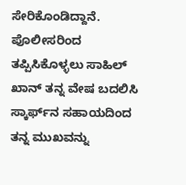ಸೇರಿಕೊಂಡಿದ್ದಾನೆ.
ಪೊಲೀಸರಿಂದ ತಪ್ಪಿಸಿಕೊಳ್ಳಲು ಸಾಹಿಲ್ ಖಾನ್ ತನ್ನ ವೇಷ ಬದಲಿಸಿ ಸ್ಕಾರ್ಫ್‌ನ ಸಹಾಯದಿಂದ ತನ್ನ ಮುಖವನ್ನು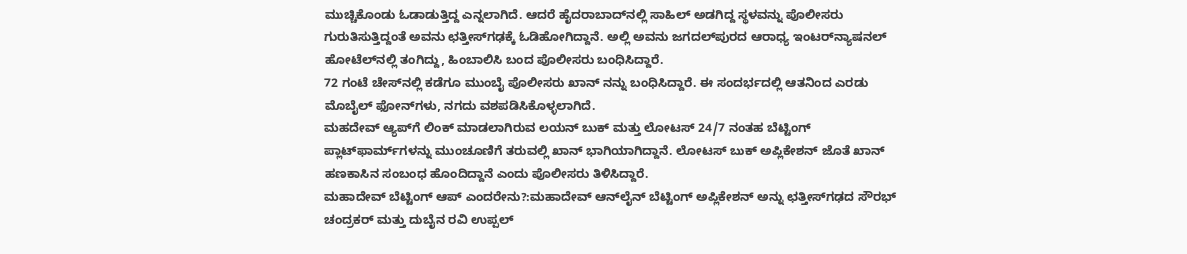ಮುಚ್ಚಿಕೊಂಡು ಓಡಾಡುತ್ತಿದ್ದ ಎನ್ನಲಾಗಿದೆ. ಆದರೆ ಹೈದರಾಬಾದ್‌ನಲ್ಲಿ ಸಾಹಿಲ್‌ ಅಡಗಿದ್ದ ಸ್ಥಳವನ್ನು ಪೊಲೀಸರು ಗುರುತಿಸುತ್ತಿದ್ದಂತೆ ಅವನು ಛತ್ತೀಸ್‌ಗಢಕ್ಕೆ ಓಡಿಹೋಗಿದ್ದಾನೆ. ಅಲ್ಲಿ ಅವನು ಜಗದಲ್‌ಪುರದ ಆರಾಧ್ಯ ಇಂಟರ್‌ನ್ಯಾಷನಲ್ ಹೋಟೆಲ್‌ನಲ್ಲಿ ತಂಗಿದ್ದು, ಹಿಂಬಾಲಿಸಿ ಬಂದ ಪೊಲೀಸರು ಬಂಧಿಸಿದ್ದಾರೆ.
72 ಗಂಟೆ ಚೇಸ್‌ನಲ್ಲಿ ಕಡೆಗೂ ಮುಂಬೈ ಪೊಲೀಸರು ಖಾನ್‌ ನನ್ನು ಬಂಧಿಸಿದ್ದಾರೆ. ಈ ಸಂದರ್ಭದಲ್ಲಿ ಆತನಿಂದ ಎರಡು ಮೊಬೈಲ್ ಫೋನ್‌ಗಳು, ನಗದು ವಶಪಡಿಸಿಕೊಳ್ಳಲಾಗಿದೆ.
ಮಹದೇವ್ ಆ್ಯಪ್‌ಗೆ ಲಿಂಕ್ ಮಾಡಲಾಗಿರುವ ಲಯನ್ ಬುಕ್ ಮತ್ತು ಲೋಟಸ್ 24/7 ನಂತಹ ಬೆಟ್ಟಿಂಗ್ ಪ್ಲಾಟ್‌ಫಾರ್ಮ್‌ಗಳನ್ನು ಮುಂಚೂಣಿಗೆ ತರುವಲ್ಲಿ ಖಾನ್ ಭಾಗಿಯಾಗಿದ್ದಾನೆ. ಲೋಟಸ್ ಬುಕ್ ಅಪ್ಲಿಕೇಶನ್‌ ಜೊತೆ ಖಾನ್ ಹಣಕಾಸಿನ ಸಂಬಂಧ ಹೊಂದಿದ್ದಾನೆ ಎಂದು ಪೊಲೀಸರು ತಿಳಿಸಿದ್ದಾರೆ.
ಮಹಾದೇವ್ ಬೆಟ್ಟಿಂಗ್ ಆಪ್ ಎಂದರೇನು?:ಮಹಾದೇವ್ ಆನ್‌ಲೈನ್ ಬೆಟ್ಟಿಂಗ್ ಅಪ್ಲಿಕೇಶನ್ ಅನ್ನು ಛತ್ತೀಸ್‌ಗಢದ ಸೌರಭ್ ಚಂದ್ರಕರ್ ಮತ್ತು ದುಬೈನ ರವಿ ಉಪ್ಪಲ್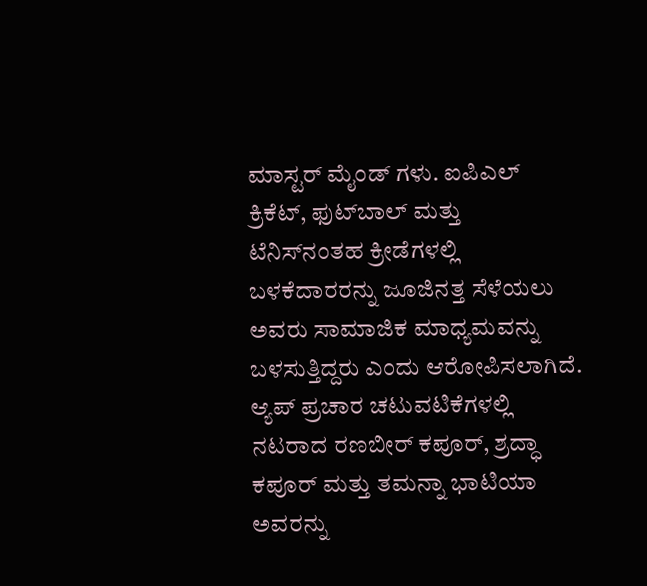ಮಾಸ್ಟರ್ ಮೈಂಡ್ ಗಳು. ಐಪಿಎಲ್ ಕ್ರಿಕೆಟ್, ಫುಟ್‌ಬಾಲ್ ಮತ್ತು ಟೆನಿಸ್‌ನಂತಹ ಕ್ರೀಡೆಗಳಲ್ಲಿ ಬಳಕೆದಾರರನ್ನು ಜೂಜಿನತ್ತ ಸೆಳೆಯಲು ಅವರು ಸಾಮಾಜಿಕ ಮಾಧ್ಯಮವನ್ನು ಬಳಸುತ್ತಿದ್ದರು ಎಂದು ಆರೋಪಿಸಲಾಗಿದೆ. ಆ್ಯಪ್ ಪ್ರಚಾರ ಚಟುವಟಿಕೆಗಳಲ್ಲಿ ನಟರಾದ ರಣಬೀರ್ ಕಪೂರ್, ಶ್ರದ್ಧಾ ಕಪೂರ್ ಮತ್ತು ತಮನ್ನಾ ಭಾಟಿಯಾ ಅವರನ್ನು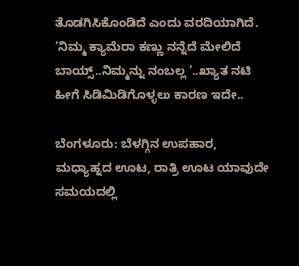ತೊಡಗಿಸಿಕೊಂಡಿದೆ ಎಂದು ವರದಿಯಾಗಿದೆ.
‘ನಿಮ್ಮ ಕ್ಯಾಮೆರಾ ಕಣ್ಣು ನನ್ನೆದೆ ಮೇಲಿದೆ ಬಾಯ್ಸ್..ನಿಮ್ಮನ್ನು ನಂಬಲ್ಲ ‘..ಖ್ಯಾತ ನಟಿ ಹೀಗೆ ಸಿಡಿಮಿಡಿಗೊಳ್ಳಲು ಕಾರಣ ಇದೇ..

ಬೆಂಗಳೂರು: ಬೆಳಗ್ಗಿನ ಉಪಹಾರ, ಮಧ್ಯಾಹ್ನದ ಊಟ, ರಾತ್ರಿ ಊಟ ಯಾವುದೇ ಸಮಯದಲ್ಲಿ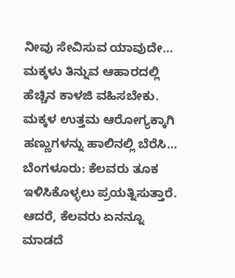ನೀವು ಸೇವಿಸುವ ಯಾವುದೇ…
ಮಕ್ಕಳು ತಿನ್ನುವ ಆಹಾರದಲ್ಲಿ ಹೆಚ್ಚಿನ ಕಾಳಜಿ ವಹಿಸಬೇಕು. ಮಕ್ಕಳ ಉತ್ತಮ ಆರೋಗ್ಯಕ್ಕಾಗಿ ಹಣ್ಣುಗಳನ್ನು ಹಾಲಿನಲ್ಲಿ ಬೆರೆಸಿ…
ಬೆಂಗಳೂರು: ಕೆಲವರು ತೂಕ ಇಳಿಸಿಕೊಳ್ಳಲು ಪ್ರಯತ್ನಿಸುತ್ತಾರೆ. ಆದರೆ, ಕೆಲವರು ಏನನ್ನೂ ಮಾಡದೆ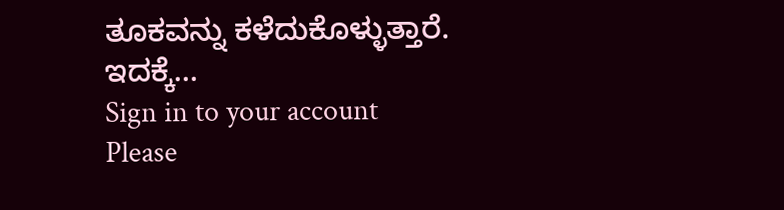ತೂಕವನ್ನು ಕಳೆದುಕೊಳ್ಳುತ್ತಾರೆ. ಇದಕ್ಕೆ…
Sign in to your account
Please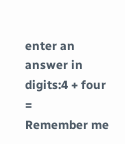enter an answer in digits:4 + four =
Remember me